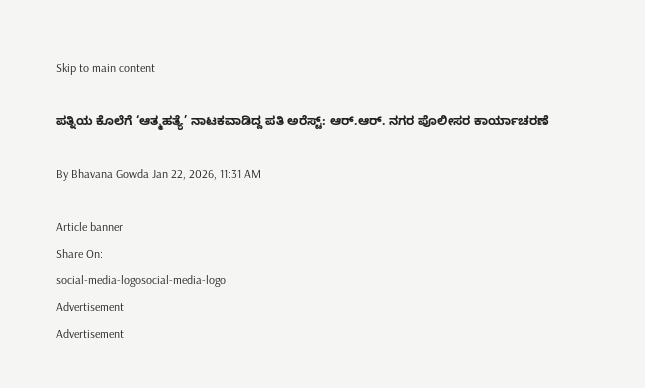Skip to main content

ಪತ್ನಿಯ ಕೊಲೆಗೆ ‘ಆತ್ಮಹತ್ಯೆ’ ನಾಟಕವಾಡಿದ್ದ ಪತಿ ಅರೆಸ್ಟ್: ಆರ್‌.ಆರ್. ನಗರ ಪೊಲೀಸರ ಕಾರ್ಯಾಚರಣೆ

By Bhavana Gowda Jan 22, 2026, 11:31 AM

Article banner
Share On:
social-media-logosocial-media-logo
Advertisement
Advertisement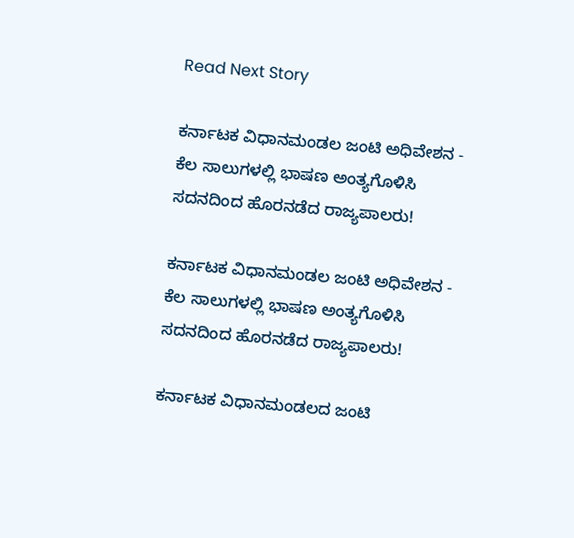Read Next Story

ಕರ್ನಾಟಕ ವಿಧಾನಮಂಡಲ ಜಂಟಿ ಅಧಿವೇಶನ - ಕೆಲ ಸಾಲುಗಳಲ್ಲಿ ಭಾಷಣ ಅಂತ್ಯಗೊಳಿಸಿ ಸದನದಿಂದ ಹೊರನಡೆದ ರಾಜ್ಯಪಾಲರು!

ಕರ್ನಾಟಕ ವಿಧಾನಮಂಡಲ ಜಂಟಿ ಅಧಿವೇಶನ - ಕೆಲ ಸಾಲುಗಳಲ್ಲಿ ಭಾಷಣ ಅಂತ್ಯಗೊಳಿಸಿ ಸದನದಿಂದ ಹೊರನಡೆದ ರಾಜ್ಯಪಾಲರು!

ಕರ್ನಾಟಕ ವಿಧಾನಮಂಡಲದ ಜಂಟಿ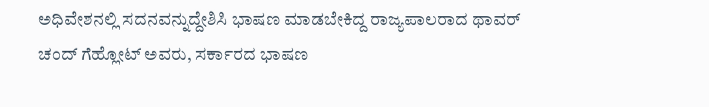ಅಧಿವೇಶನಲ್ಲಿ ಸದನವನ್ನುದ್ದೇಶಿಸಿ ಭಾಷಣ ಮಾಡಬೇಕಿದ್ದ ರಾಜ್ಯಪಾಲರಾದ ಥಾವರ್‌ ಚಂದ್‌ ಗೆಹ್ಲೋಟ್‌ ಅವರು, ಸರ್ಕಾರದ ಭಾಷಣ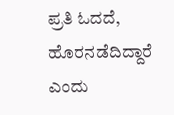ಪ್ರತಿ ಓದದೆ, ಹೊರನಡೆದಿದ್ದಾರೆ ಎಂದು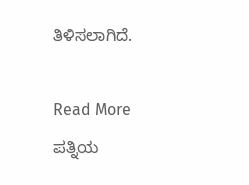ತಿಳಿಸಲಾಗಿದೆ.

Read More
ಪತ್ನಿಯ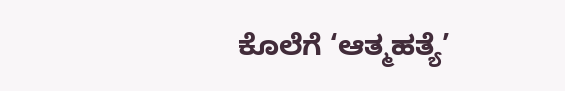ಕೊಲೆಗೆ ‘ಆತ್ಮಹತ್ಯೆ’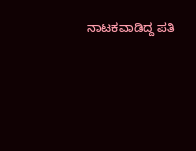ನಾಟಕವಾಡಿದ್ದ ಪತಿ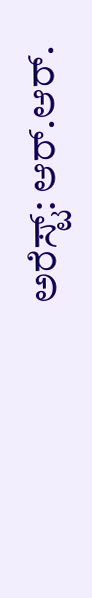ಅರೆಸ್ಟ್: ಆರ್‌.ಆರ್.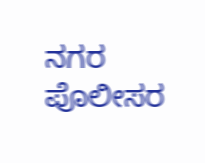ನಗರ ಪೊಲೀಸರ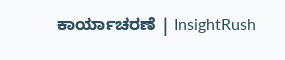ಕಾರ್ಯಾಚರಣೆ | InsightRush